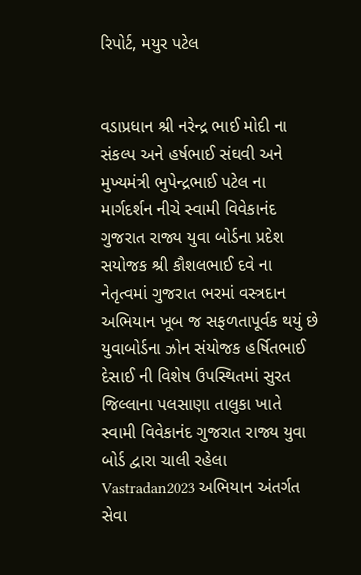રિપોર્ટ, મયુર પટેલ


વડાપ્રધાન શ્રી નરેન્દ્ર ભાઈ મોદી ના સંકલ્પ અને હર્ષભાઈ સંઘવી અને મુખ્યમંત્રી ભુપેન્દ્રભાઈ પટેલ ના માર્ગદર્શન નીચે સ્વામી વિવેકાનંદ ગુજરાત રાજ્ય યુવા બોર્ડના પ્રદેશ સયોજક શ્રી કૌશલભાઈ દવે ના નેતૃત્વમાં ગુજરાત ભરમાં વસ્ત્રદાન અભિયાન ખૂબ જ સફળતાપૂર્વક થયું છે યુવાબોર્ડના ઝોન સંયોજક હર્ષિતભાઈ દેસાઈ ની વિશેષ ઉપસ્થિતમાં સુરત જિલ્લાના પલસાણા તાલુકા ખાતે સ્વામી વિવેકાનંદ ગુજરાત રાજ્ય યુવા બોર્ડ દ્વારા ચાલી રહેલા Vastradan2023 અભિયાન અંતર્ગત સેવા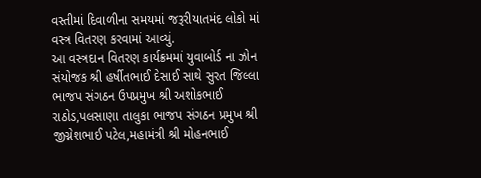વસ્તીમાં દિવાળીના સમયમાં જરૂરીયાતમંદ લોકો માં વસ્ત્ર વિતરણ કરવામાં આવ્યું.
આ વસ્ત્રદાન વિતરણ કાર્યક્રમમાં યુવાબોર્ડ ના ઝોન સંયોજક શ્રી હર્ષીતભાઈ દેસાઈ સાથે સુરત જિલ્લા ભાજપ સંગઠન ઉપપ્રમુખ શ્રી અશોકભાઈ રાઠોડ,પલસાણા તાલુકા ભાજપ સંગઠન પ્રમુખ શ્રી જીગ્નેશભાઈ પટેલ,મહામંત્રી શ્રી મોહનભાઈ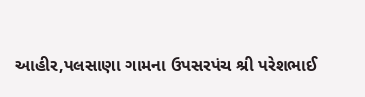આહીર,પલસાણા ગામના ઉપસરપંચ શ્રી પરેશભાઈ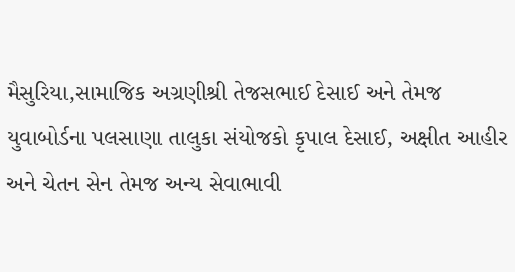મૈસુરિયા,સામાજિક અગ્રણીશ્રી તેજસભાઈ દેસાઈ અને તેમજ યુવાબોર્ડના પલસાણા તાલુકા સંયોજકો કૃપાલ દેસાઈ, અક્ષીત આહીર અને ચેતન સેન તેમજ અન્ય સેવાભાવી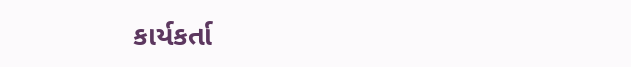કાર્યકર્તા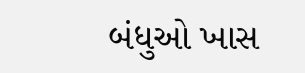બંધુઓ ખાસ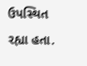ઉપસ્થિત રહ્યા હતા.